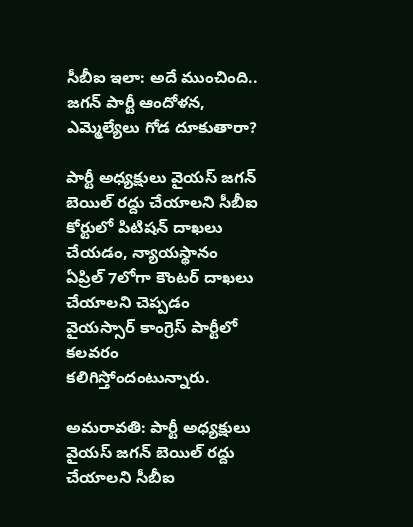సీబీఐ ఇలా: అదే ముంచింది.. జగన్ పార్టీ ఆందోళన, ఎమ్మెల్యేలు గోడ దూకుతారా?

పార్టీ అధ్యక్షులు వైయస్ జగన్ బెయిల్ రద్దు చేయాలని సీబీఐ కోర్టులో పిటిషన్ దాఖలు చేయడం, న్యాయస్థానం ఏప్రిల్ 7లోగా కౌంటర్ దాఖలు చేయాలని చెప్పడం వైయస్సార్ కాంగ్రెస్ పార్టీలో కలవరం కలిగిస్తోందంటున్నారు.

అమరావతి: పార్టీ అధ్యక్షులు వైయస్ జగన్ బెయిల్ రద్దు చేయాలని సీబీఐ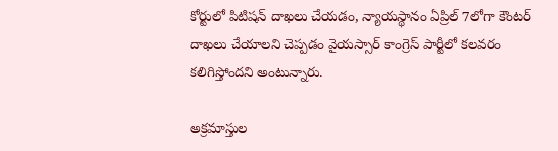కోర్టులో పిటిషన్ దాఖలు చేయడం, న్యాయస్థానం ఏప్రిల్ 7లోగా కౌంటర్ దాఖలు చేయాలని చెప్పడం వైయస్సార్ కాంగ్రెస్ పార్టీలో కలవరం కలిగిస్తోందని అంటున్నారు.

అక్రమాస్తుల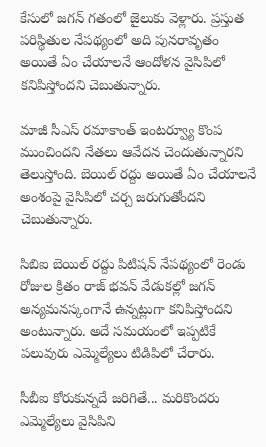కేసులో జగన్ గతంలో జైలుకు వెళ్లారు. ప్రస్తుత పరిస్థితుల నేపథ్యంలో అది పునరావృతం అయితే ఏం చేయాలనే ఆందోళన వైసిపిలో కనిపిస్తోందని చెబుతున్నారు.

మాజీ సీఎస్ రమాకాంత్ ఇంటర్వ్యూ కొంప ముంచిందని నేతలు ఆవేదన చెందుతున్నారని తెలుస్తోంది. బెయిల్ రద్దు అయితే ఏం చేయాలనే అంశంపై వైసిపిలో చర్చ జరుగుతోందని చెబుతున్నారు.

సిబిఐ బెయిల్ రద్దు పిటిషన్ నేపథ్యంలో రెండు రోజుల క్రితం రాజ్ భవన్ వేడుకల్లో జగన్ అన్యమనస్కంగానే ఉన్నట్లుగా కనిపిస్తోందని అంటున్నారు. అదే సమయంలో ఇప్పటికే పలువురు ఎమ్మెల్యేలు టిడిపిలో చేరారు.

సీబీఐ కోరుకున్నదే జరిగితే... మరికొందరు ఎమ్మెల్యేలు వైసిపిని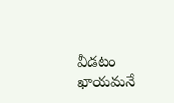వీడటం ఖాయమనే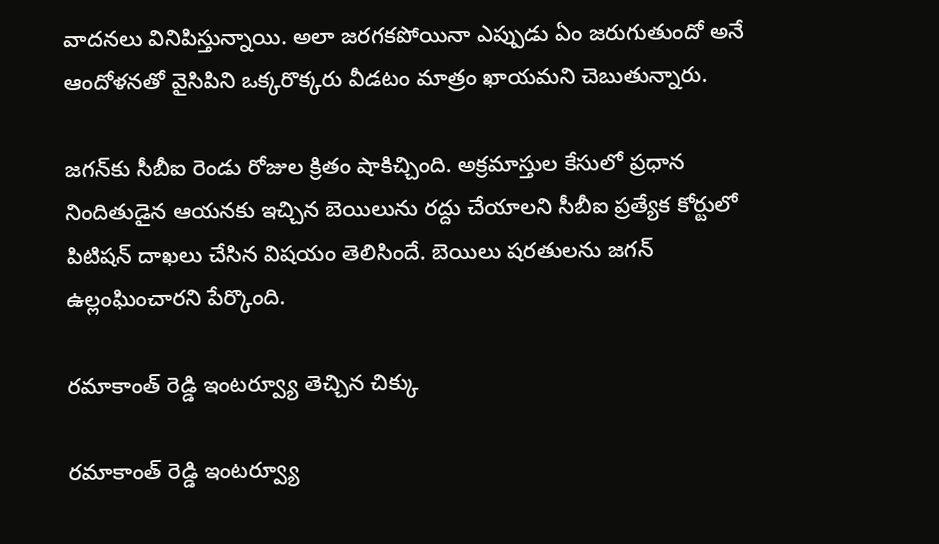వాదనలు వినిపిస్తున్నాయి. అలా జరగకపోయినా ఎప్పుడు ఏం జరుగుతుందో అనే ఆందోళనతో వైసిపిని ఒక్కరొక్కరు వీడటం మాత్రం ఖాయమని చెబుతున్నారు.

జగన్‌కు సీబీఐ రెండు రోజుల క్రితం షాకిచ్చింది. అక్రమాస్తుల కేసులో ప్రధాన నిందితుడైన ఆయనకు ఇచ్చిన బెయిలును రద్దు చేయాలని సీబీఐ ప్రత్యేక కోర్టులో పిటిషన్‌ దాఖలు చేసిన విషయం తెలిసిందే. బెయిలు షరతులను జగన్‌ ఉల్లంఘించారని పేర్కొంది.

రమాకాంత్ రెడ్డి ఇంటర్వ్యూ తెచ్చిన చిక్కు

రమాకాంత్ రెడ్డి ఇంటర్వ్యూ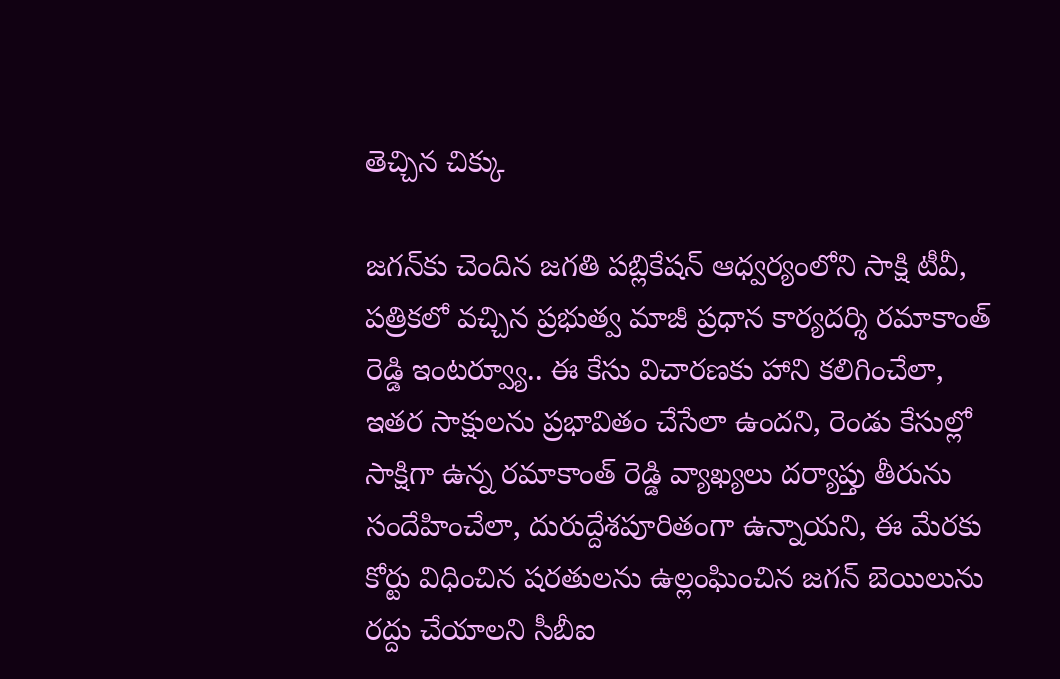తెచ్చిన చిక్కు

జగన్‌కు చెందిన జగతి పబ్లికేషన్‌ ఆధ్వర్యంలోని సాక్షి టీవీ, పత్రికలో వచ్చిన ప్రభుత్వ మాజీ ప్రధాన కార్యదర్శి రమాకాంత్ రెడ్డి ఇంటర్వ్యూ.. ఈ కేసు విచారణకు హాని కలిగించేలా, ఇతర సాక్షులను ప్రభావితం చేసేలా ఉందని, రెండు కేసుల్లో సాక్షిగా ఉన్న రమాకాంత్ రెడ్డి వ్యాఖ్యలు దర్యాప్తు తీరును సందేహించేలా, దురుద్దేశపూరితంగా ఉన్నాయని, ఈ మేరకు కోర్టు విధించిన షరతులను ఉల్లంఘించిన జగన్‌ బెయిలును రద్దు చేయాలని సీబీఐ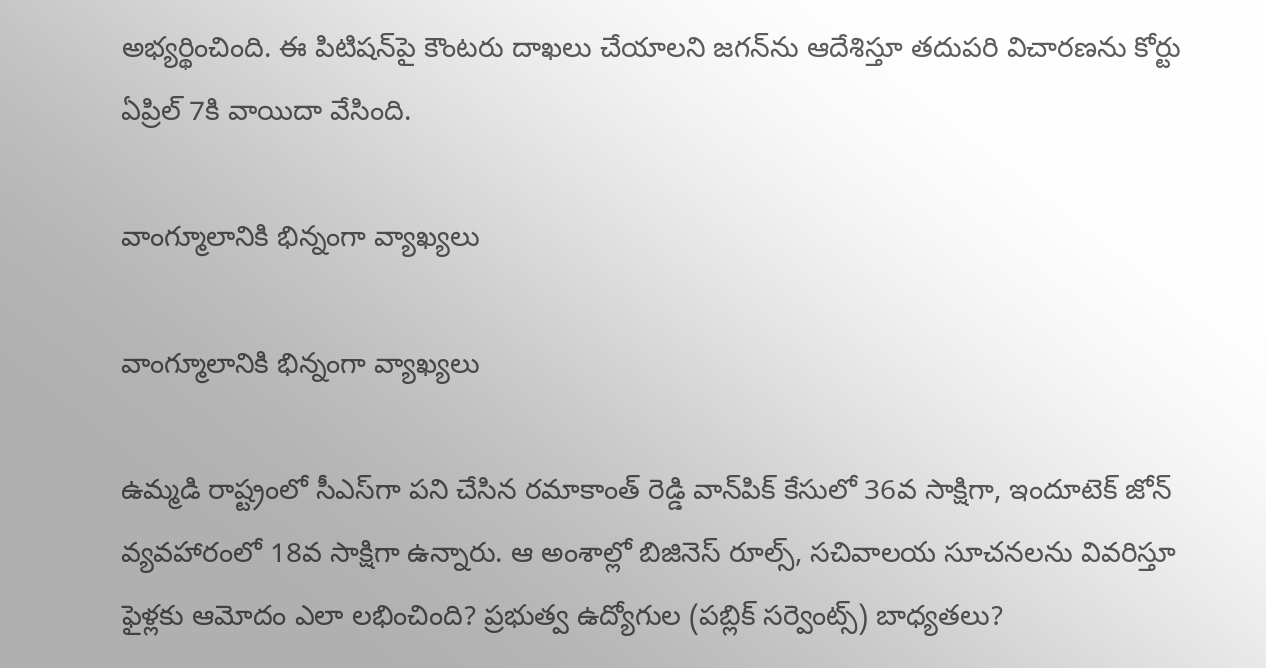అభ్యర్థించింది. ఈ పిటిషన్‌పై కౌంటరు దాఖలు చేయాలని జగన్‌ను ఆదేశిస్తూ తదుపరి విచారణను కోర్టు ఏప్రిల్‌ 7కి వాయిదా వేసింది.

వాంగ్మూలానికి భిన్నంగా వ్యాఖ్యలు

వాంగ్మూలానికి భిన్నంగా వ్యాఖ్యలు

ఉమ్మడి రాష్ట్రంలో సీఎస్‌గా పని చేసిన రమాకాంత్ రెడ్డి వాన్‌పిక్‌ కేసులో 36వ సాక్షిగా, ఇందూటెక్‌ జోన్‌ వ్యవహారంలో 18వ సాక్షిగా ఉన్నారు. ఆ అంశాల్లో బిజినెస్‌ రూల్స్‌, సచివాలయ సూచనలను వివరిస్తూ ఫైళ్లకు ఆమోదం ఎలా లభించింది? ప్రభుత్వ ఉద్యోగుల (పబ్లిక్‌ సర్వెంట్స్‌) బాధ్యతలు?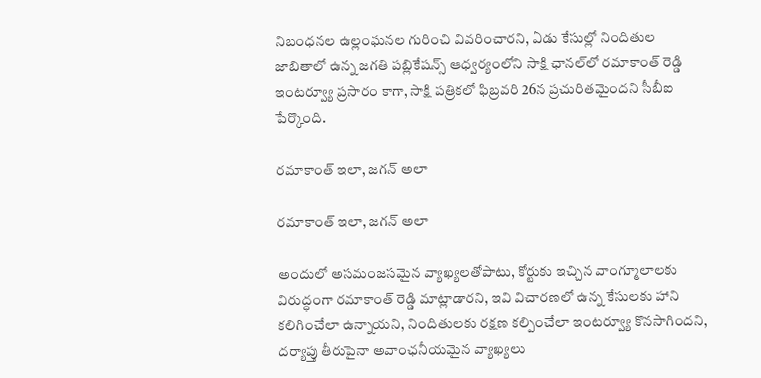నిబంధనల ఉల్లంఘనల గురించి వివరించారని, ఏడు కేసుల్లో నిందితుల జాబితాలో ఉన్న జగతి పబ్లికేషన్స్‌ ఆధ్వర్యంలోని సాక్షి ఛానల్‌లో రమాకాంత్ రెడ్డి ఇంటర్వ్యూ ప్రసారం కాగా, సాక్షి పత్రికలో ఫిబ్రవరి 26న ప్రచురితమైందని సీబీఐ పేర్కొంది.

రమాకాంత్ ఇలా, జగన్ అలా

రమాకాంత్ ఇలా, జగన్ అలా

అందులో అసమంజసమైన వ్యాఖ్యలతోపాటు, కోర్టుకు ఇచ్చిన వాంగ్మూలాలకు విరుద్ధంగా రమాకాంత్ రెడ్డి మాట్లాడారని, ఇవి విచారణలో ఉన్న కేసులకు హాని కలిగించేలా ఉన్నాయని, నిందితులకు రక్షణ కల్పించేలా ఇంటర్వ్యూ కొనసాగిందని, దర్యాప్తు తీరుపైనా అవాంఛనీయమైన వ్యాఖ్యలు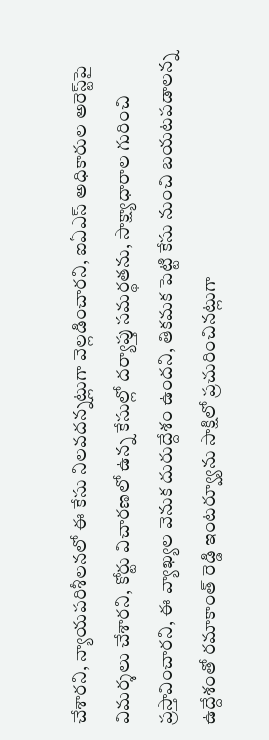చేశారని, న్యాయపరిశీలనలో ఈ కేసు నిలవదన్నట్లుగా వెల్లడించారని, ఐఏఎస్‌ అధికారుల అరెస్ట్‌పై విమర్శలు చేశారని, కోర్టు విచారణలో ఉన్న కేసుల్లో దర్యాప్తు సమర్థతను, సాక్ష్యాధారాల గురించి ప్రస్తావించారని, ఈ వ్యాఖ్యల వెనుక దురుద్దేశం ఉందని, తికమక పెట్టి కేసు నుంచి బయటపడాలన్న ఉద్దేశంతో రమాకాంత్ రెడ్డి ఇంటర్వ్యూను సాక్షిలో ప్రచురించినట్లుగా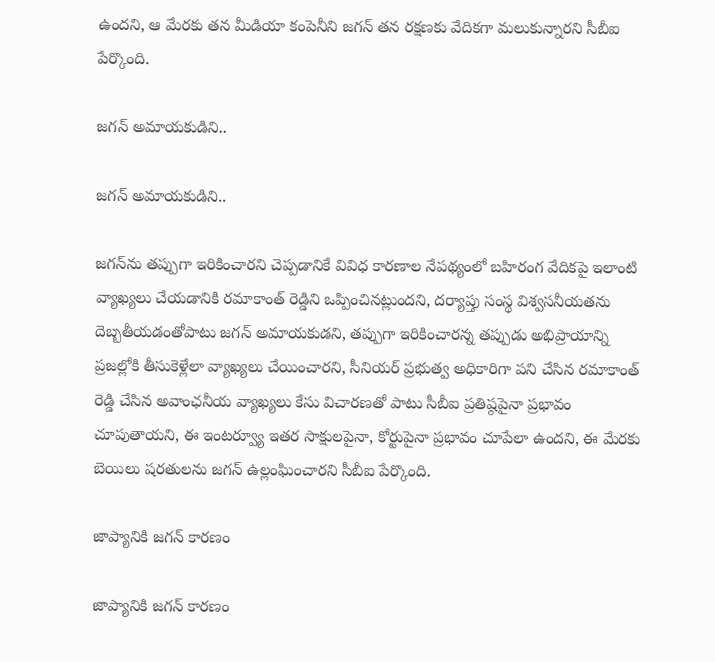ఉందని, ఆ మేరకు తన మీడియా కంపెనీని జగన్‌ తన రక్షణకు వేదికగా మలుకున్నారని సీబీఐ పేర్కొంది.

జగన్ అమాయకుడిని..

జగన్ అమాయకుడిని..

జగన్‌ను తప్పుగా ఇరికించారని చెప్పడానికే వివిధ కారణాల నేపథ్యంలో బహిరంగ వేదికపై ఇలాంటి వ్యాఖ్యలు చేయడానికి రమాకాంత్ రెడ్డిని ఒప్పించినట్లుందని, దర్యాప్తు సంస్థ విశ్వసనీయతను దెబ్బతీయడంతోపాటు జగన్‌ అమాయకుడని, తప్పుగా ఇరికించారన్న తప్పుడు అభిప్రాయాన్ని ప్రజల్లోకి తీసుకెళ్లేలా వ్యాఖ్యలు చేయించారని, సీనియర్‌ ప్రభుత్వ అధికారిగా పని చేసిన రమాకాంత్ రెడ్డి చేసిన అవాంఛనీయ వ్యాఖ్యలు కేసు విచారణతో పాటు సీబీఐ ప్రతిష్ఠపైనా ప్రభావం చూపుతాయని, ఈ ఇంటర్వ్యూ ఇతర సాక్షులపైనా, కోర్టుపైనా ప్రభావం చూపేలా ఉందని, ఈ మేరకు బెయిలు షరతులను జగన్‌ ఉల్లంఘించారని సీబీఐ పేర్కొంది.

జాప్యానికి జగన్ కారణం

జాప్యానికి జగన్ కారణం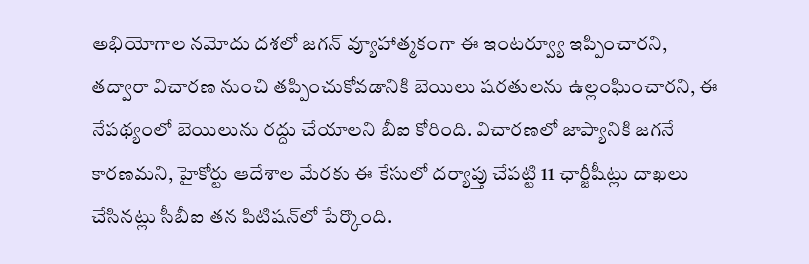అభియోగాల నమోదు దశలో జగన్‌ వ్యూహాత్మకంగా ఈ ఇంటర్వ్యూ ఇప్పించారని, తద్వారా విచారణ నుంచి తప్పించుకోవడానికి బెయిలు షరతులను ఉల్లంఘించారని, ఈ నేపథ్యంలో బెయిలును రద్దు చేయాలని బీఐ కోరింది. విచారణలో జాప్యానికి జగనే కారణమని, హైకోర్టు ఆదేశాల మేరకు ఈ కేసులో దర్యాప్తు చేపట్టి 11 ఛార్జీషీట్లు దాఖలు చేసినట్లు సీబీఐ తన పిటిషన్‌లో పేర్కొంది.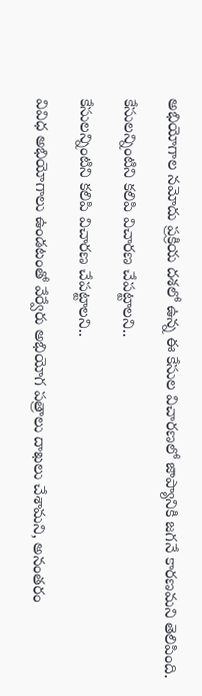అభియోగాల నమోదు ప్రక్రియ దశలో ఉన్న ఈ కేసుల విచారణలో జాప్యానికి జగనే కారణమని తెలిపింది.

కేసులన్నింటిని కలిపి విచారణ చేపట్టాలని..

కేసులన్నింటిని కలిపి విచారణ చేపట్టాలని..

వివిధ అభియోగాలు ఉండటంతో వేర్వేరు అభియోగ పత్రాలు దాఖలు చేశామని, అనంతరం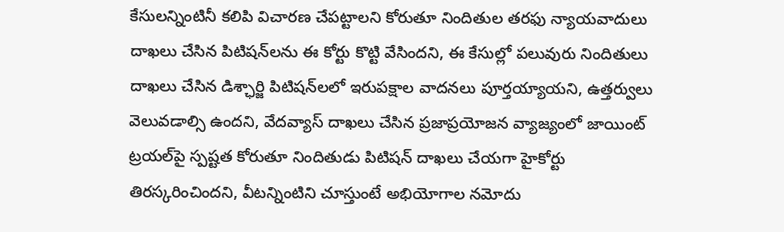కేసులన్నింటినీ కలిపి విచారణ చేపట్టాలని కోరుతూ నిందితుల తరఫు న్యాయవాదులు దాఖలు చేసిన పిటిషన్‌లను ఈ కోర్టు కొట్టి వేసిందని, ఈ కేసుల్లో పలువురు నిందితులు దాఖలు చేసిన డిశ్ఛార్జి పిటిషన్‌లలో ఇరుపక్షాల వాదనలు పూర్తయ్యాయని, ఉత్తర్వులు వెలువడాల్సి ఉందని, వేదవ్యాస్‌ దాఖలు చేసిన ప్రజాప్రయోజన వ్యాజ్యంలో జాయింట్‌ ట్రయల్‌పై స్పష్టత కోరుతూ నిందితుడు పిటిషన్‌ దాఖలు చేయగా హైకోర్టు తిరస్కరించిందని, వీటన్నింటిని చూస్తుంటే అభియోగాల నమోదు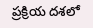ప్రక్రియ దశలో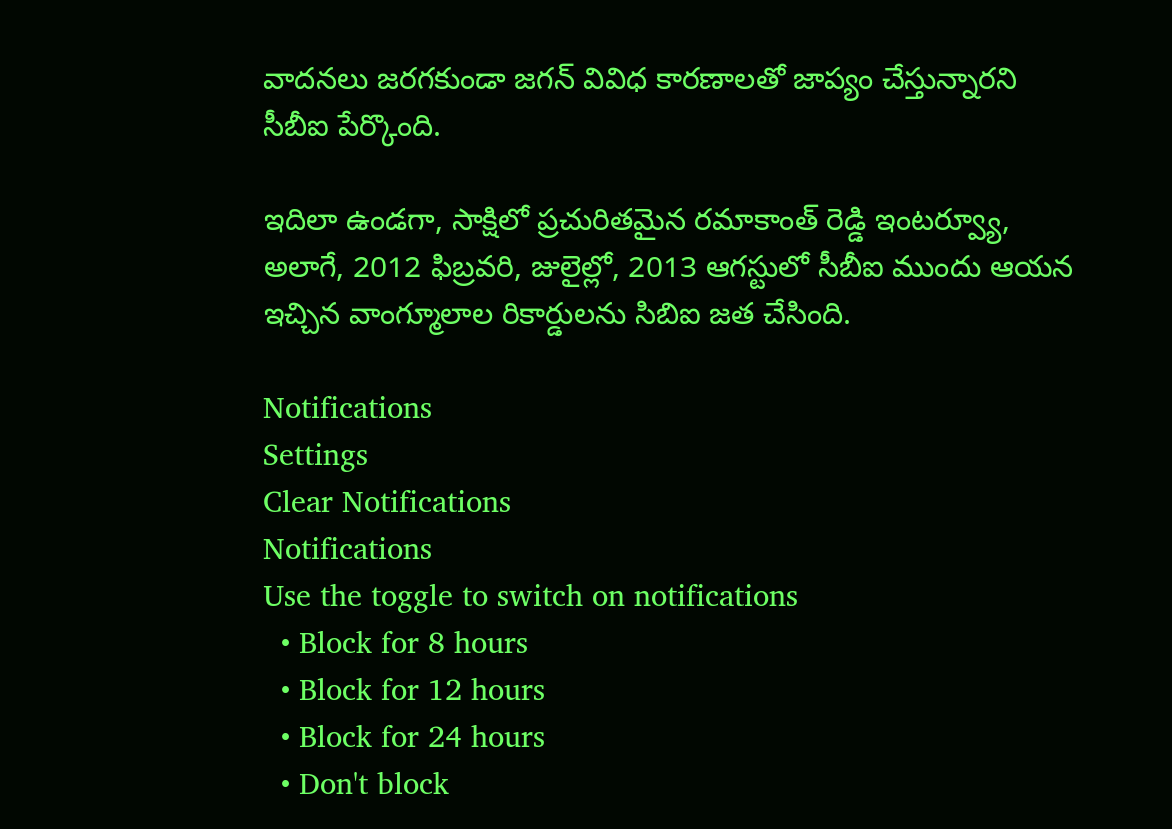వాదనలు జరగకుండా జగన్‌ వివిధ కారణాలతో జాప్యం చేస్తున్నారని సీబీఐ పేర్కొంది.

ఇదిలా ఉండగా, సాక్షిలో ప్రచురితమైన రమాకాంత్ రెడ్డి ఇంటర్వ్యూ, అలాగే, 2012 ఫిబ్రవరి, జులైల్లో, 2013 ఆగస్టులో సీబీఐ ముందు ఆయన ఇచ్చిన వాంగ్మూలాల రికార్డులను సిబిఐ జత చేసింది.

Notifications
Settings
Clear Notifications
Notifications
Use the toggle to switch on notifications
  • Block for 8 hours
  • Block for 12 hours
  • Block for 24 hours
  • Don't block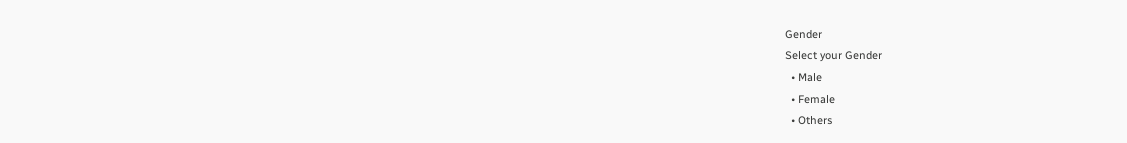Gender
Select your Gender
  • Male
  • Female
  • Others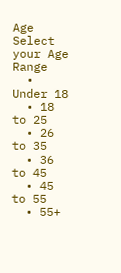Age
Select your Age Range
  • Under 18
  • 18 to 25
  • 26 to 35
  • 36 to 45
  • 45 to 55
  • 55+